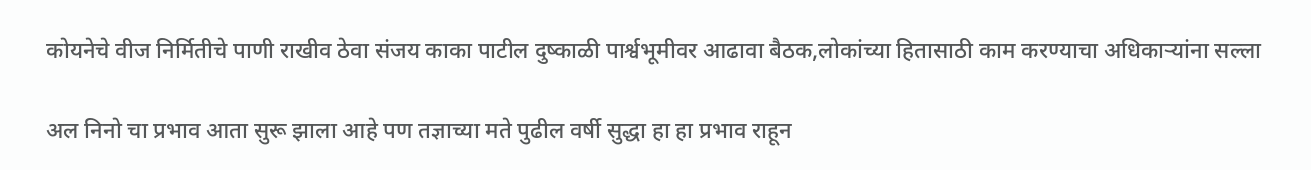कोयनेचे वीज निर्मितीचे पाणी राखीव ठेवा संजय काका पाटील दुष्काळी पार्श्वभूमीवर आढावा बैठक,लोकांच्या हितासाठी काम करण्याचा अधिकार्‍यांना सल्ला

अल निनो चा प्रभाव आता सुरू झाला आहे पण तज्ञाच्या मते पुढील वर्षी सुद्धा हा हा प्रभाव राहून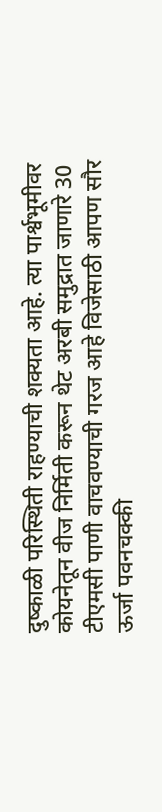दुष्काळी परिस्थिती राहण्याची शक्यता आहे. त्या पार्श्वभूमीवर कोयनेतून वीज निर्मिती करून थेट अरबी समुद्रात जाणारे 30 टीएमसी पाणी वाचवण्याची गरज आहे विजेसाठी आपण सौर ऊर्जा पवनचक्की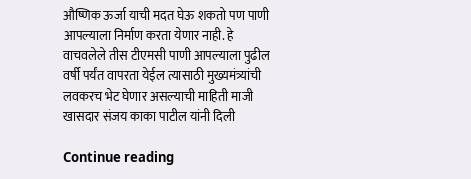औष्णिक ऊर्जा याची मदत घेऊ शकतो पण पाणी आपल्याला निर्माण करता येणार नाही. हे वाचवलेले तीस टीएमसी पाणी आपल्याला पुढील वर्षी पर्यंत वापरता येईल त्यासाठी मुख्यमंत्र्यांची लवकरच भेट घेणार असल्याची माहिती माजी खासदार संजय काका पाटील यांनी दिली

Continue reading